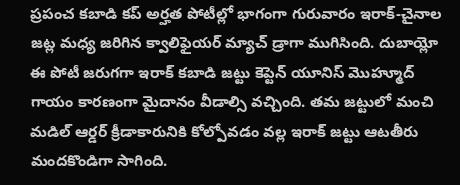ప్రపంచ కబాడి కప్ అర్హత పోటీల్లో భాగంగా గురువారం ఇరాక్-చైనాల జట్ల మధ్య జరిగిన క్వాలిఫైయర్ మ్యాచ్ డ్రాగా ముగిసింది. దుబాయ్లో ఈ పోటీ జరుగగా ఇరాక్ కబాడి జట్టు కెప్టెన్ యూనిస్ మొహ్మూద్ గాయం కారణంగా మైదానం వీడాల్సి వచ్చింది. తమ జట్టులో మంచి మడిల్ ఆర్డర్ క్రీడాకారునికి కోల్పోవడం వల్ల ఇరాక్ జట్టు ఆటతీరు మందకొండిగా సాగింది.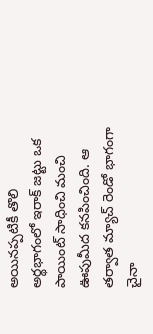అయినప్పటికీ తొలి అర్థభాగంలో ఇరాక్ జట్టు ఒక పాయింట్ సాధించి మంచి ఊపుమీద కనపించింది. ఆ తర్వాత మ్యాచ్ రెండో భాగంగా చైనా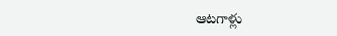ఆటగాళ్లు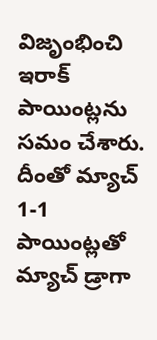విజృంభించి ఇరాక్ పాయింట్లను సమం చేశారు. దీంతో మ్యాచ్ 1-1 పాయింట్లతో మ్యాచ్ డ్రాగా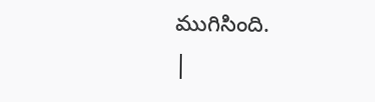ముగిసింది.
|